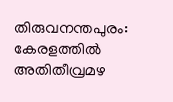തിരുവനന്തപുരം: കേരളത്തിൽ അതിതീവ്രമഴ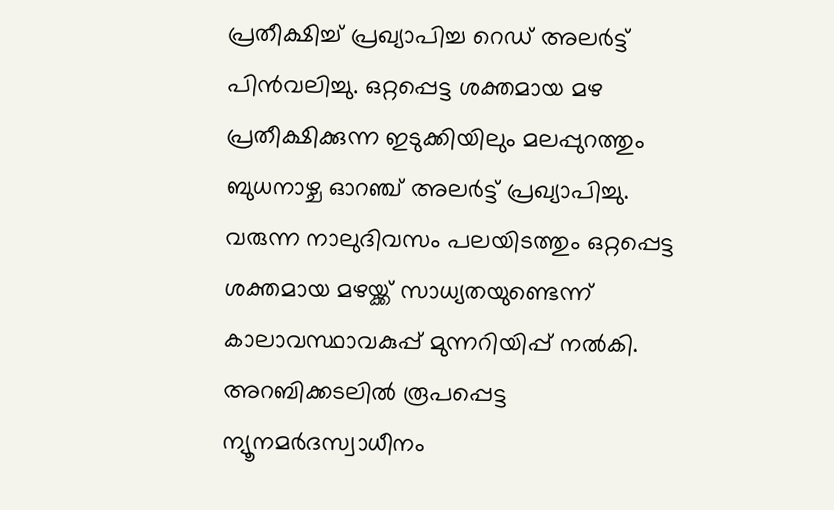പ്രതീക്ഷിച്ച് പ്രഖ്യാപിച്ച റെഡ് അലർട്ട് പിൻവലിച്ചു. ഒറ്റപ്പെട്ട ശക്തമായ മഴ പ്രതീക്ഷിക്കുന്ന ഇടുക്കിയിലും മലപ്പുറത്തും ബുധനാഴ്ച ഓറഞ്ച് അലർട്ട് പ്രഖ്യാപിച്ചു. വരുന്ന നാലുദിവസം പലയിടത്തും ഒറ്റപ്പെട്ട ശക്തമായ മഴയ്ക്ക് സാധ്യതയുണ്ടെന്ന് കാലാവസ്ഥാവകുപ്പ് മുന്നറിയിപ്പ് നൽകി. അറബിക്കടലിൽ രൂപപ്പെട്ട ന്യൂനമർദസ്വാധീനം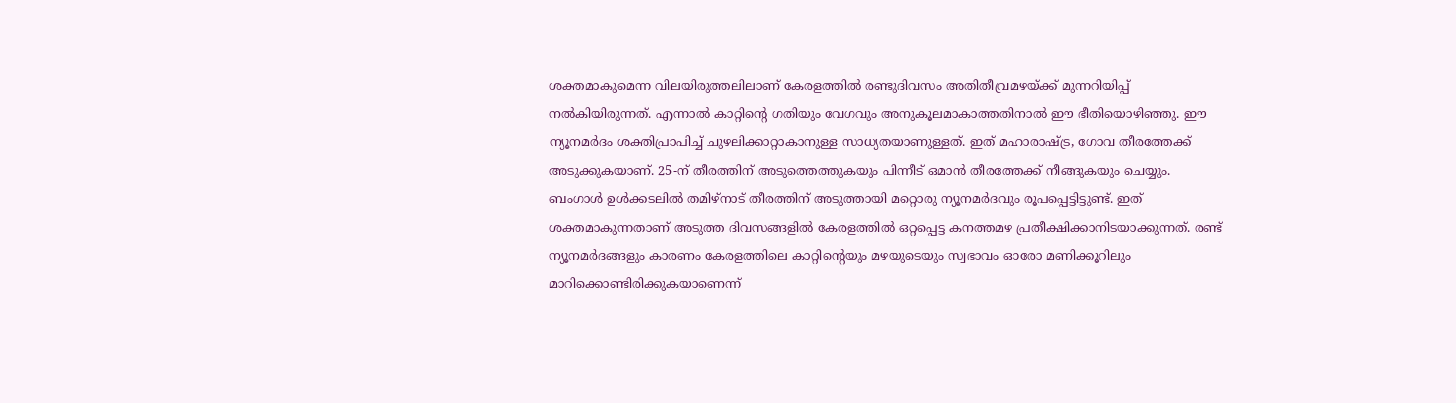ശക്തമാകുമെന്ന വിലയിരുത്തലിലാണ് കേരളത്തിൽ രണ്ടുദിവസം അതിതീവ്രമഴയ്ക്ക് മുന്നറിയിപ്പ് നൽകിയിരുന്നത്. എന്നാൽ കാറ്റിന്റെ ഗതിയും വേഗവും അനുകൂലമാകാത്തതിനാൽ ഈ ഭീതിയൊഴിഞ്ഞു. ഈ ന്യൂനമർദം ശക്തിപ്രാപിച്ച് ചുഴലിക്കാറ്റാകാനുള്ള സാധ്യതയാണുള്ളത്. ഇത് മഹാരാഷ്ട്ര, ഗോവ തീരത്തേക്ക് അടുക്കുകയാണ്. 25-ന് തീരത്തിന് അടുത്തെത്തുകയും പിന്നീട് ഒമാൻ തീരത്തേക്ക് നീങ്ങുകയും ചെയ്യും. ബംഗാൾ ഉൾക്കടലിൽ തമിഴ്നാട് തീരത്തിന് അടുത്തായി മറ്റൊരു ന്യൂനമർദവും രൂപപ്പെട്ടിട്ടുണ്ട്. ഇത് ശക്തമാകുന്നതാണ് അടുത്ത ദിവസങ്ങളിൽ കേരളത്തിൽ ഒറ്റപ്പെട്ട കനത്തമഴ പ്രതീക്ഷിക്കാനിടയാക്കുന്നത്. രണ്ട് ന്യൂനമർദങ്ങളും കാരണം കേരളത്തിലെ കാറ്റിന്റെയും മഴയുടെയും സ്വഭാവം ഓരോ മണിക്കൂറിലും മാറിക്കൊണ്ടിരിക്കുകയാണെന്ന്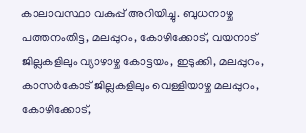കാലാവസ്ഥാ വകുപ്പ് അറിയിച്ചു. ബുധനാഴ്ച പത്തനംതിട്ട, മലപ്പുറം, കോഴിക്കോട്, വയനാട് ജില്ലകളിലും വ്യാഴാഴ്ച കോട്ടയം, ഇടുക്കി, മലപ്പുറം, കാസർകോട് ജില്ലകളിലും വെള്ളിയാഴ്ച മലപ്പുറം, കോഴിക്കോട്,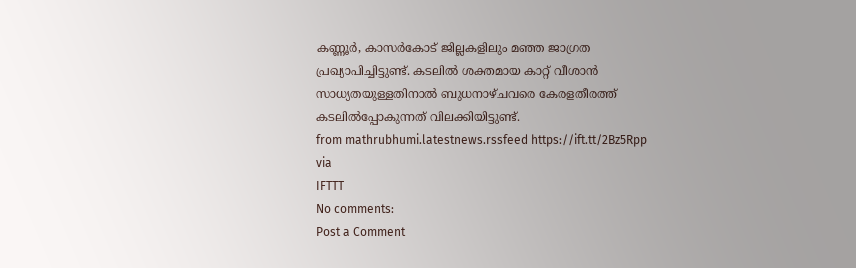കണ്ണൂർ, കാസർകോട് ജില്ലകളിലും മഞ്ഞ ജാഗ്രത പ്രഖ്യാപിച്ചിട്ടുണ്ട്. കടലിൽ ശക്തമായ കാറ്റ് വീശാൻ സാധ്യതയുള്ളതിനാൽ ബുധനാഴ്ചവരെ കേരളതീരത്ത് കടലിൽപ്പോകുന്നത് വിലക്കിയിട്ടുണ്ട്.
from mathrubhumi.latestnews.rssfeed https://ift.tt/2Bz5Rpp
via
IFTTT
No comments:
Post a Comment